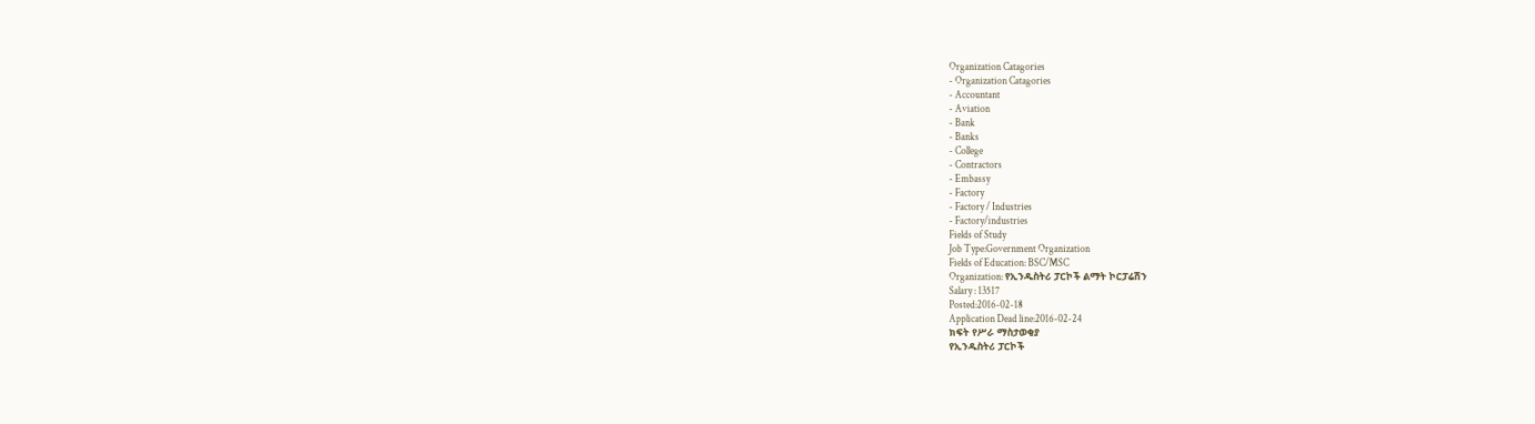Organization Catagories
- Organization Catagories
- Accountant
- Aviation
- Bank
- Banks
- College
- Contractors
- Embassy
- Factory
- Factory / Industries
- Factory/industries
Fields of Study
Job Type:Government Organization
Fields of Education: BSC/MSC
Organization: የኢንዱስትሪ ፓርኮች ልማት ኮርፓሬሽን
Salary : 13517
Posted:2016-02-18
Application Dead line:2016-02-24
ክፍት የሥራ ማስታወቂያ
የኢንዱስትሪ ፓርኮች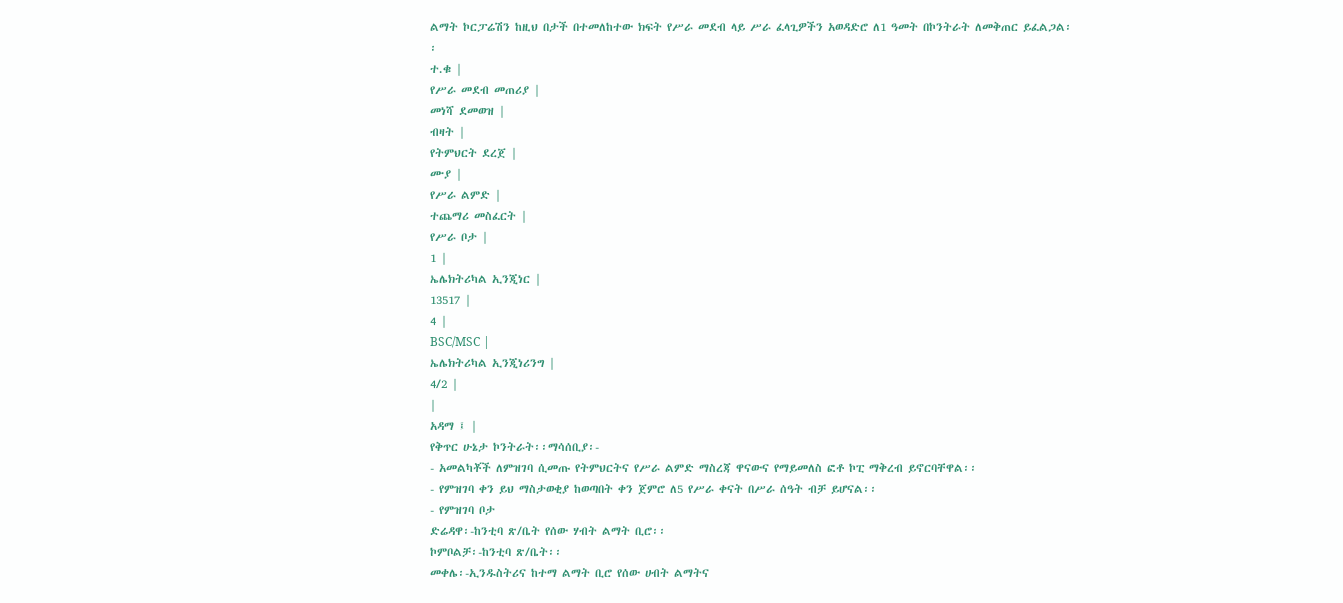ልማት ኮርፓሬሽን ከዚህ በታች በተመለከተው ክፍት የሥራ መደብ ላይ ሥራ ፈላጊዎችን አወዳድሮ ለ1 ዓመት በኮንትራት ለመቅጠር ይፈልጋል፡፡
ተ.ቁ |
የሥራ መደብ መጠሪያ |
መነሻ ደመወዝ |
ብዛት |
የትምህርት ደረጀ |
ሙያ |
የሥራ ልምድ |
ተጨማሪ መስፈርት |
የሥራ ቦታ |
1 |
ኤሌክትሪካል ኢንጂነር |
13517 |
4 |
BSC/MSC |
ኤሌክትሪካል ኢንጂነሪንግ |
4/2 |
|
አዳማ ፤ |
የቅጥር ሁኔታ ኮንትራት፡፡ማሳሰቢያ፡-
- አመልካቾች ለምዝገባ ሲመጡ የትምህርትና የሥራ ልምድ ማስረጃ ዋናውና የማይመለስ ፎቶ ኮፒ ማቅረብ ይኖርባቸዋል፡፡
- የምዝገባ ቀን ይህ ማስታወቂያ ከወጣበት ቀን ጀምሮ ለ5 የሥራ ቀናት በሥራ ሰዓት ብቻ ይሆናል፡፡
- የምዝገባ ቦታ
ድሬዳዋ፡-ከንቲባ ጽ/ቤት የሰው ሃብት ልማት ቢሮ፡፡
ኮምቦልቻ፡-ከንቲባ ጽ/ቤት፡፡
መቀሌ፡-ኢንዱስትሪና ከተማ ልማት ቢሮ የሰው ሀብት ልማትና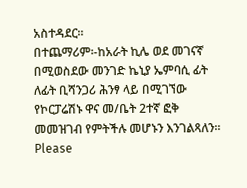አስተዳደር፡፡
በተጨማሪም፡-ከአራት ኪሌ ወደ መገናኛ በሚወስደው መንገድ ኬኒያ ኤምባሲ ፊት ለፊት ቢሻንጋሪ ሕንፃ ላይ በሚገኘው የኮርፓሬሽኑ ዋና መ/ቤት 2ተኛ ፎቅ መመዝገብ የምትችሉ መሆኑን እንገልጻለን፡፡
Please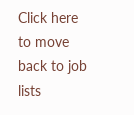Click here
to move back to job lists